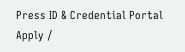Press ID & Credential Portal
Apply /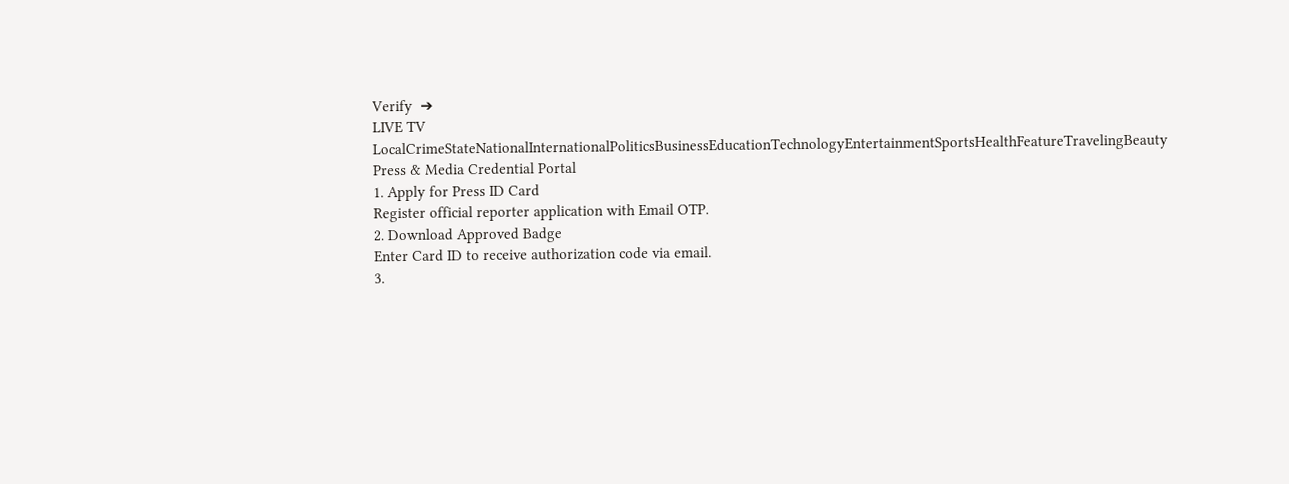Verify  ➔
LIVE TV LocalCrimeStateNationalInternationalPoliticsBusinessEducationTechnologyEntertainmentSportsHealthFeatureTravelingBeauty
Press & Media Credential Portal
1. Apply for Press ID Card
Register official reporter application with Email OTP.
2. Download Approved Badge
Enter Card ID to receive authorization code via email.
3.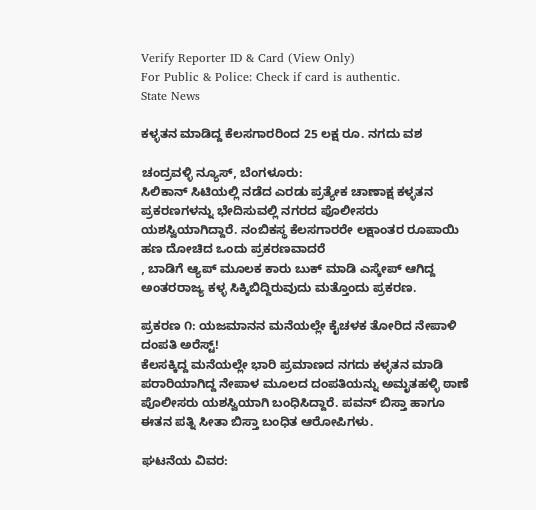Verify Reporter ID & Card (View Only)
For Public & Police: Check if card is authentic.
State News

ಕಳ್ಳತನ ಮಾಡಿದ್ದ ಕೆಲಸಗಾರರಿಂದ 25 ಲಕ್ಷ ರೂ. ನಗದು ವಶ

ಚಂದ್ರವಳ್ಳಿ ನ್ಯೂಸ್, ಬೆಂಗಳೂರು:
ಸಿಲಿಕಾನ್ ಸಿಟಿಯಲ್ಲಿ ನಡೆದ ಎರಡು ಪ್ರತ್ಯೇಕ ಚಾಣಾಕ್ಷ ಕಳ್ಳತನ ಪ್ರಕರಣಗಳನ್ನು ಭೇದಿಸುವಲ್ಲಿ ನಗರದ ಪೊಲೀಸರು ಯಶಸ್ವಿಯಾಗಿದ್ದಾರೆ. ನಂಬಿಕಸ್ಥ ಕೆಲಸಗಾರರೇ ಲಕ್ಷಾಂತರ ರೂಪಾಯಿ ಹಣ ದೋಚಿದ ಒಂದು ಪ್ರಕರಣವಾದರೆ
, ಬಾಡಿಗೆ ಆ್ಯಪ್ ಮೂಲಕ ಕಾರು ಬುಕ್ ಮಾಡಿ ಎಸ್ಕೇಪ್ ಆಗಿದ್ದ ಅಂತರರಾಜ್ಯ ಕಳ್ಳ ಸಿಕ್ಕಿಬಿದ್ದಿರುವುದು ಮತ್ತೊಂದು ಪ್ರಕರಣ.

ಪ್ರಕರಣ ೧: ಯಜಮಾನನ ಮನೆಯಲ್ಲೇ ಕೈಚಳಕ ತೋರಿದ ನೇಪಾಳಿ ದಂಪತಿ ಅರೆಸ್ಟ್!
ಕೆಲಸಕ್ಕಿದ್ದ ಮನೆಯಲ್ಲೇ ಭಾರಿ ಪ್ರಮಾಣದ ನಗದು ಕಳ್ಳತನ ಮಾಡಿ ಪರಾರಿಯಾಗಿದ್ದ ನೇಪಾಳ ಮೂಲದ ದಂಪತಿಯನ್ನು ಅಮೃತಹಳ್ಳಿ ಠಾಣೆ ಪೊಲೀಸರು ಯಶಸ್ವಿಯಾಗಿ ಬಂಧಿಸಿದ್ದಾರೆ. ಪವನ್ ಬಿಸ್ತಾ ಹಾಗೂ ಈತನ ಪತ್ನಿ ಸೀತಾ ಬಿಸ್ತಾ ಬಂಧಿತ ಆರೋಪಿಗಳು.

ಘಟನೆಯ ವಿವರ: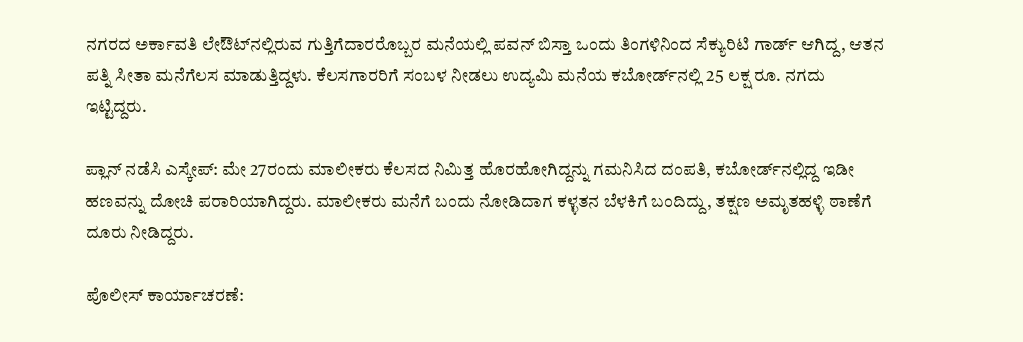ನಗರದ ಅರ್ಕಾವತಿ ಲೇಔಟ್‌ನಲ್ಲಿರುವ ಗುತ್ತಿಗೆದಾರರೊಬ್ಬರ ಮನೆಯಲ್ಲಿ ಪವನ್ ಬಿಸ್ತಾ ಒಂದು ತಿಂಗಳಿನಿಂದ ಸೆಕ್ಯುರಿಟಿ ಗಾರ್ಡ್ ಆಗಿದ್ದ, ಆತನ ಪತ್ನಿ ಸೀತಾ ಮನೆಗೆಲಸ ಮಾಡುತ್ತಿದ್ದಳು. ಕೆಲಸಗಾರರಿಗೆ ಸಂಬಳ ನೀಡಲು ಉದ್ಯಮಿ ಮನೆಯ ಕಬೋರ್ಡ್‌ನಲ್ಲಿ 25 ಲಕ್ಷ ರೂ. ನಗದು ಇಟ್ಟಿದ್ದರು.

ಪ್ಲಾನ್ ನಡೆಸಿ ಎಸ್ಕೇಪ್: ಮೇ 27ರಂದು ಮಾಲೀಕರು ಕೆಲಸದ ನಿಮಿತ್ತ ಹೊರಹೋಗಿದ್ದನ್ನು ಗಮನಿಸಿದ ದಂಪತಿ, ಕಬೋರ್ಡ್‌ನಲ್ಲಿದ್ದ ಇಡೀ ಹಣವನ್ನು ದೋಚಿ ಪರಾರಿಯಾಗಿದ್ದರು. ಮಾಲೀಕರು ಮನೆಗೆ ಬಂದು ನೋಡಿದಾಗ ಕಳ್ಳತನ ಬೆಳಕಿಗೆ ಬಂದಿದ್ದು, ತಕ್ಷಣ ಅಮೃತಹಳ್ಳಿ ಠಾಣೆಗೆ ದೂರು ನೀಡಿದ್ದರು.

ಪೊಲೀಸ್ ಕಾರ್ಯಾಚರಣೆ: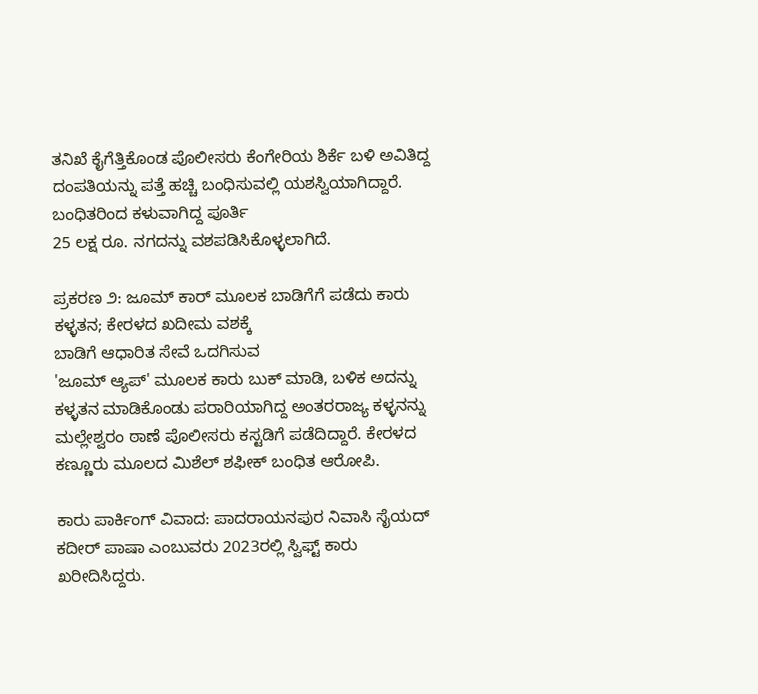ತನಿಖೆ ಕೈಗೆತ್ತಿಕೊಂಡ ಪೊಲೀಸರು ಕೆಂಗೇರಿಯ ಶಿರ್ಕೆ ಬಳಿ ಅವಿತಿದ್ದ ದಂಪತಿಯನ್ನು ಪತ್ತೆ ಹಚ್ಚಿ ಬಂಧಿಸುವಲ್ಲಿ ಯಶಸ್ವಿಯಾಗಿದ್ದಾರೆ. ಬಂಧಿತರಿಂದ ಕಳುವಾಗಿದ್ದ ಪೂರ್ತಿ
25 ಲಕ್ಷ ರೂ. ನಗದನ್ನು ವಶಪಡಿಸಿಕೊಳ್ಳಲಾಗಿದೆ.

ಪ್ರಕರಣ ೨: ಜೂಮ್ ಕಾರ್ ಮೂಲಕ ಬಾಡಿಗೆಗೆ ಪಡೆದು ಕಾರು ಕಳ್ಳತನ; ಕೇರಳದ ಖದೀಮ ವಶಕ್ಕೆ
ಬಾಡಿಗೆ ಆಧಾರಿತ ಸೇವೆ ಒದಗಿಸುವ
'ಜೂಮ್ ಆ್ಯಪ್' ಮೂಲಕ ಕಾರು ಬುಕ್ ಮಾಡಿ, ಬಳಿಕ ಅದನ್ನು ಕಳ್ಳತನ ಮಾಡಿಕೊಂಡು ಪರಾರಿಯಾಗಿದ್ದ ಅಂತರರಾಜ್ಯ ಕಳ್ಳನನ್ನು ಮಲ್ಲೇಶ್ವರಂ ಠಾಣೆ ಪೊಲೀಸರು ಕಸ್ಟಡಿಗೆ ಪಡೆದಿದ್ದಾರೆ. ಕೇರಳದ ಕಣ್ಣೂರು ಮೂಲದ ಮಿಶೆಲ್ ಶಫೀಕ್ ಬಂಧಿತ ಆರೋಪಿ.

ಕಾರು ಪಾರ್ಕಿಂಗ್ ವಿವಾದ: ಪಾದರಾಯನಪುರ ನಿವಾಸಿ ಸೈಯದ್ ಕದೀರ್ ಪಾಷಾ ಎಂಬುವರು 2023ರಲ್ಲಿ ಸ್ವಿಫ್ಟ್ ಕಾರು ಖರೀದಿಸಿದ್ದರು.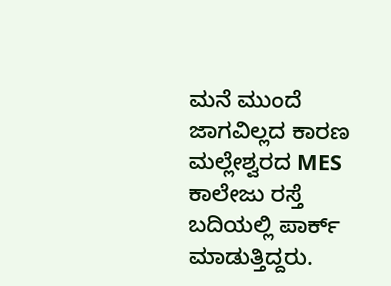ಮನೆ ಮುಂದೆ ಜಾಗವಿಲ್ಲದ ಕಾರಣ ಮಲ್ಲೇಶ್ವರದ MES ಕಾಲೇಜು ರಸ್ತೆ ಬದಿಯಲ್ಲಿ ಪಾರ್ಕ್ ಮಾಡುತ್ತಿದ್ದರು.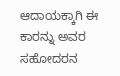ಆದಾಯಕ್ಕಾಗಿ ಈ ಕಾರನ್ನು ಅವರ ಸಹೋದರನ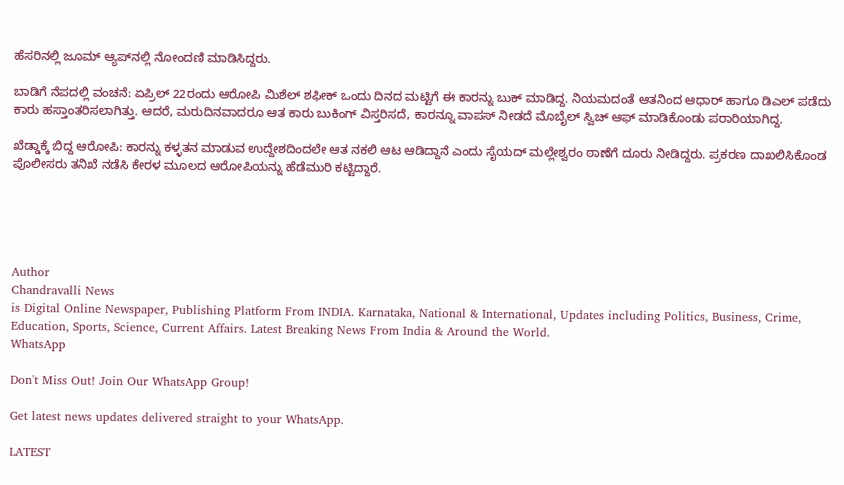ಹೆಸರಿನಲ್ಲಿ ಜೂಮ್ ಆ್ಯಪ್‌ನಲ್ಲಿ ನೋಂದಣಿ ಮಾಡಿಸಿದ್ದರು.

ಬಾಡಿಗೆ ನೆಪದಲ್ಲಿ ವಂಚನೆ: ಏಪ್ರಿಲ್ 22ರಂದು ಆರೋಪಿ ಮಿಶೆಲ್ ಶಫೀಕ್ ಒಂದು ದಿನದ ಮಟ್ಟಿಗೆ ಈ ಕಾರನ್ನು ಬುಕ್ ಮಾಡಿದ್ದ. ನಿಯಮದಂತೆ ಆತನಿಂದ ಆಧಾರ್ ಹಾಗೂ ಡಿಎಲ್ ಪಡೆದು ಕಾರು ಹಸ್ತಾಂತರಿಸಲಾಗಿತ್ತು. ಆದರೆ, ಮರುದಿನವಾದರೂ ಆತ ಕಾರು ಬುಕಿಂಗ್ ವಿಸ್ತರಿಸದೆ, ಕಾರನ್ನೂ ವಾಪಸ್ ನೀಡದೆ ಮೊಬೈಲ್ ಸ್ವಿಚ್ ಆಫ್ ಮಾಡಿಕೊಂಡು ಪರಾರಿಯಾಗಿದ್ದ.

ಖೆಡ್ಡಾಕ್ಕೆ ಬಿದ್ದ ಆರೋಪಿ: ಕಾರನ್ನು ಕಳ್ಳತನ ಮಾಡುವ ಉದ್ದೇಶದಿಂದಲೇ ಆತ ನಕಲಿ ಆಟ ಆಡಿದ್ದಾನೆ ಎಂದು ಸೈಯದ್ ಮಲ್ಲೇಶ್ವರಂ ಠಾಣೆಗೆ ದೂರು ನೀಡಿದ್ದರು. ಪ್ರಕರಣ ದಾಖಲಿಸಿಕೊಂಡ ಪೊಲೀಸರು ತನಿಖೆ ನಡೆಸಿ ಕೇರಳ ಮೂಲದ ಆರೋಪಿಯನ್ನು ಹೆಡೆಮುರಿ ಕಟ್ಟಿದ್ದಾರೆ.





Author
Chandravalli News
is Digital Online Newspaper, Publishing Platform From INDIA. Karnataka, National & International, Updates including Politics, Business, Crime, Education, Sports, Science, Current Affairs. Latest Breaking News From India & Around the World.
WhatsApp

Don't Miss Out! Join Our WhatsApp Group!

Get latest news updates delivered straight to your WhatsApp.

LATEST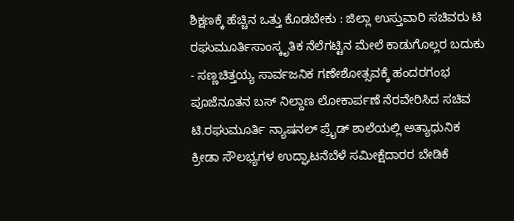ಶಿಕ್ಷಣಕ್ಕೆ ಹೆಚ್ಚಿನ ಒತ್ತು ಕೊಡಬೇಕು : ಜಿಲ್ಲಾ ಉಸ್ತುವಾರಿ ಸಚಿವರು ಟಿ ರಘುಮೂರ್ತಿಸಾಂಸ್ಕೃತಿಕ ನೆಲೆಗಟ್ಟಿನ ಮೇಲೆ ಕಾಡುಗೊಲ್ಲರ ಬದುಕು - ಸಣ್ಣಚಿತ್ತಯ್ಯ ಸಾರ್ವಜನಿಕ ಗಣೇಶೋತ್ಸವಕ್ಕೆ ಹಂದರಗಂಭ ಪೂಜೆನೂತನ ಬಸ್ ನಿಲ್ದಾಣ ಲೋಕಾರ್ಪಣೆ ನೆರವೇರಿಸಿದ ಸಚಿವ ಟಿ.ರಘುಮೂರ್ತಿ ನ್ಯಾಷನಲ್ ಪ್ರೈಡ್ ಶಾಲೆಯಲ್ಲಿ ಅತ್ಯಾಧುನಿಕ ಕ್ರೀಡಾ ಸೌಲಭ್ಯಗಳ ಉದ್ಘಾಟನೆಬೆಳೆ ಸಮೀಕ್ಷೆದಾರರ ಬೇಡಿಕೆ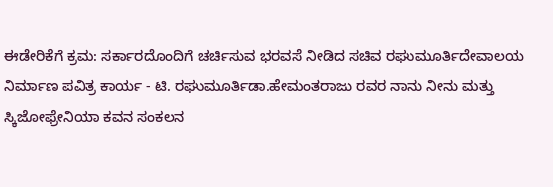ಈಡೇರಿಕೆಗೆ ಕ್ರಮ: ಸರ್ಕಾರದೊಂದಿಗೆ ಚರ್ಚಿಸುವ ಭರವಸೆ ನೀಡಿದ ಸಚಿವ ರಘುಮೂರ್ತಿದೇವಾಲಯ ನಿರ್ಮಾಣ ಪವಿತ್ರ ಕಾರ್ಯ - ಟಿ. ರಘುಮೂರ್ತಿಡಾ.ಹೇಮಂತರಾಜು ರವರ ನಾನು ನೀನು ಮತ್ತು ಸ್ಕಿಜೋಫ್ರೇನಿಯಾ ಕವನ ಸಂಕಲನ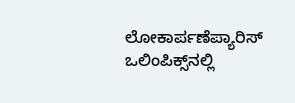ಲೋಕಾರ್ಪಣೆಪ್ಯಾರಿಸ್ ಒಲಿಂಪಿಕ್ಸ್‌ನಲ್ಲಿ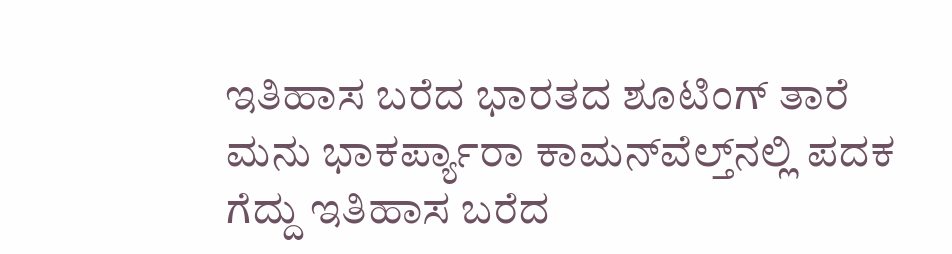ಇತಿಹಾಸ ಬರೆದ ಭಾರತದ ಶೂಟಿಂಗ್ ತಾರೆ ಮನು ಭಾಕರ್ಪ್ಯಾರಾ ಕಾಮನ್‌ವೆಲ್ತ್‌ನಲ್ಲಿ ಪದಕ ಗೆದ್ದು ಇತಿಹಾಸ ಬರೆದ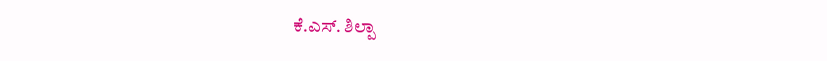ಕೆ.ಎಸ್. ಶಿಲ್ಪಾ